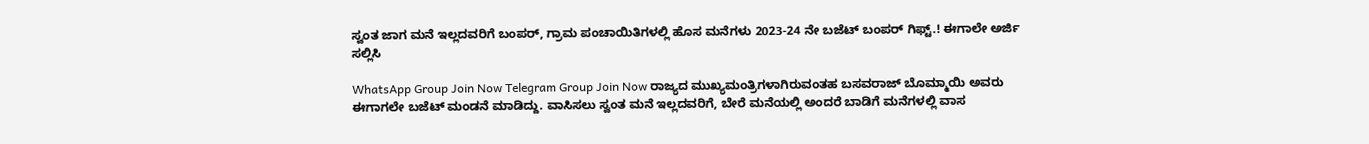ಸ್ವಂತ ಜಾಗ ಮನೆ ಇಲ್ಲದವರಿಗೆ ಬಂಪರ್, ಗ್ರಾಮ ಪಂಚಾಯಿತಿಗಳಲ್ಲಿ ಹೊಸ ಮನೆಗಳು 2023-24 ನೇ ಬಜೆಟ್ ಬಂಪರ್ ಗಿಫ್ಟ್.! ಈಗಾಲೇ ಅರ್ಜಿ ಸಲ್ಲಿಸಿ

WhatsApp Group Join Now Telegram Group Join Now ರಾಜ್ಯದ ಮುಖ್ಯಮಂತ್ರಿಗಳಾಗಿರುವಂತಹ ಬಸವರಾಜ್ ಬೊಮ್ಮಾಯಿ ಅವರು ಈಗಾಗಲೇ ಬಜೆಟ್ ಮಂಡನೆ ಮಾಡಿದ್ದು. ವಾಸಿಸಲು ಸ್ವಂತ ಮನೆ ಇಲ್ಲದವರಿಗೆ, ಬೇರೆ ಮನೆಯಲ್ಲಿ ಅಂದರೆ ಬಾಡಿಗೆ ಮನೆಗಳಲ್ಲಿ ವಾಸ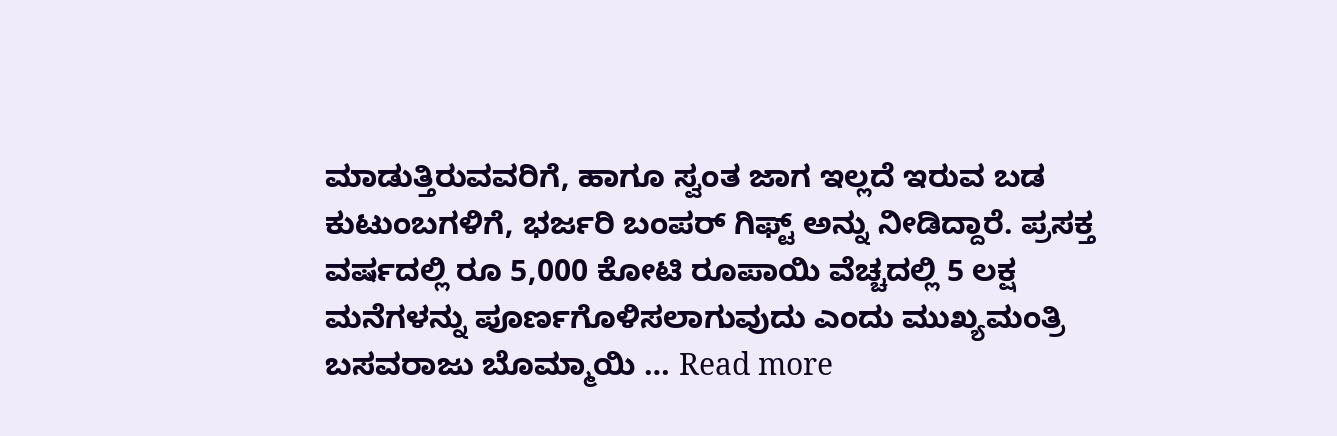ಮಾಡುತ್ತಿರುವವರಿಗೆ, ಹಾಗೂ ಸ್ವಂತ ಜಾಗ ಇಲ್ಲದೆ ಇರುವ ಬಡ ಕುಟುಂಬಗಳಿಗೆ, ಭರ್ಜರಿ ಬಂಪರ್ ಗಿಫ್ಟ್ ಅನ್ನು ನೀಡಿದ್ದಾರೆ. ಪ್ರಸಕ್ತ ವರ್ಷದಲ್ಲಿ ರೂ 5,000 ಕೋಟಿ ರೂಪಾಯಿ ವೆಚ್ಚದಲ್ಲಿ 5 ಲಕ್ಷ ಮನೆಗಳನ್ನು ಪೂರ್ಣಗೊಳಿಸಲಾಗುವುದು ಎಂದು ಮುಖ್ಯಮಂತ್ರಿ ಬಸವರಾಜು ಬೊಮ್ಮಾಯಿ … Read more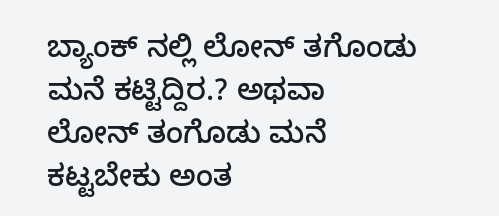ಬ್ಯಾಂಕ್ ನಲ್ಲಿ ಲೋನ್ ತಗೊಂಡು ಮನೆ ಕಟ್ಟಿದ್ದಿರ.? ಅಥವಾ ಲೋನ್ ತಂಗೊಡು ಮನೆ ಕಟ್ಟಬೇಕು ಅಂತ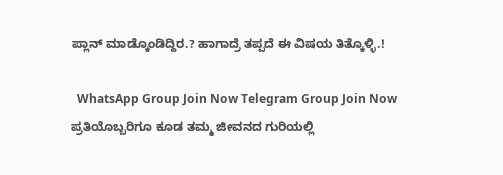ಪ್ಲಾನ್ ಮಾಡ್ಕೊಂಡಿದ್ದಿರ.? ಹಾಗಾದ್ರೆ ತಪ್ಪದೆ ಈ ವಿಷಯ ತಿತ್ಕೊಳ್ಳಿ.!

  WhatsApp Group Join Now Telegram Group Join Now ಪ್ರತಿಯೊಬ್ಬರಿಗೂ ಕೂಡ ತಮ್ಮ ಜೀವನದ ಗುರಿಯಲ್ಲಿ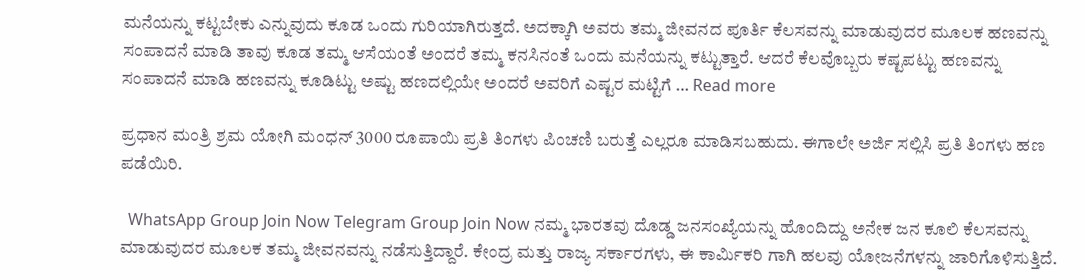ಮನೆಯನ್ನು ಕಟ್ಟಬೇಕು ಎನ್ನುವುದು ಕೂಡ ಒಂದು ಗುರಿಯಾಗಿರುತ್ತದೆ. ಅದಕ್ಕಾಗಿ ಅವರು ತಮ್ಮ ಜೀವನದ ಪೂರ್ತಿ ಕೆಲಸವನ್ನು ಮಾಡುವುದರ ಮೂಲಕ ಹಣವನ್ನು ಸಂಪಾದನೆ ಮಾಡಿ ತಾವು ಕೂಡ ತಮ್ಮ ಆಸೆಯಂತೆ ಅಂದರೆ ತಮ್ಮ ಕನಸಿನಂತೆ ಒಂದು ಮನೆಯನ್ನು ಕಟ್ಟುತ್ತಾರೆ. ಆದರೆ ಕೆಲವೊಬ್ಬರು ಕಷ್ಟಪಟ್ಟು ಹಣವನ್ನು ಸಂಪಾದನೆ ಮಾಡಿ ಹಣವನ್ನು ಕೂಡಿಟ್ಟು ಅಷ್ಟು ಹಣದಲ್ಲಿಯೇ ಅಂದರೆ ಅವರಿಗೆ ಎಷ್ಟರ ಮಟ್ಟಿಗೆ … Read more

ಪ್ರಧಾನ ಮಂತ್ರಿ ಶ್ರಮ ಯೋಗಿ ಮಂಧನ್ 3000 ರೂಪಾಯಿ ಪ್ರತಿ ತಿಂಗಳು ಪಿಂಚಣಿ ಬರುತ್ತೆ ಎಲ್ಲರೂ ಮಾಡಿಸಬಹುದು. ಈಗಾಲೇ ಅರ್ಜಿ ಸಲ್ಲಿಸಿ ಪ್ರತಿ ತಿಂಗಳು ಹಣ ಪಡೆಯಿರಿ.

  WhatsApp Group Join Now Telegram Group Join Now ನಮ್ಮ ಭಾರತವು ದೊಡ್ಡ ಜನಸಂಖ್ಯೆಯನ್ನು ಹೊಂದಿದ್ದು ಅನೇಕ ಜನ ಕೂಲಿ ಕೆಲಸವನ್ನು ಮಾಡುವುದರ ಮೂಲಕ ತಮ್ಮ ಜೀವನವನ್ನು ನಡೆಸುತ್ತಿದ್ದಾರೆ. ಕೇಂದ್ರ ಮತ್ತು ರಾಜ್ಯ ಸರ್ಕಾರಗಳು, ಈ ಕಾರ್ಮಿಕರಿ ಗಾಗಿ ಹಲವು ಯೋಜನೆಗಳನ್ನು ಜಾರಿಗೊಳಿಸುತ್ತಿದೆ.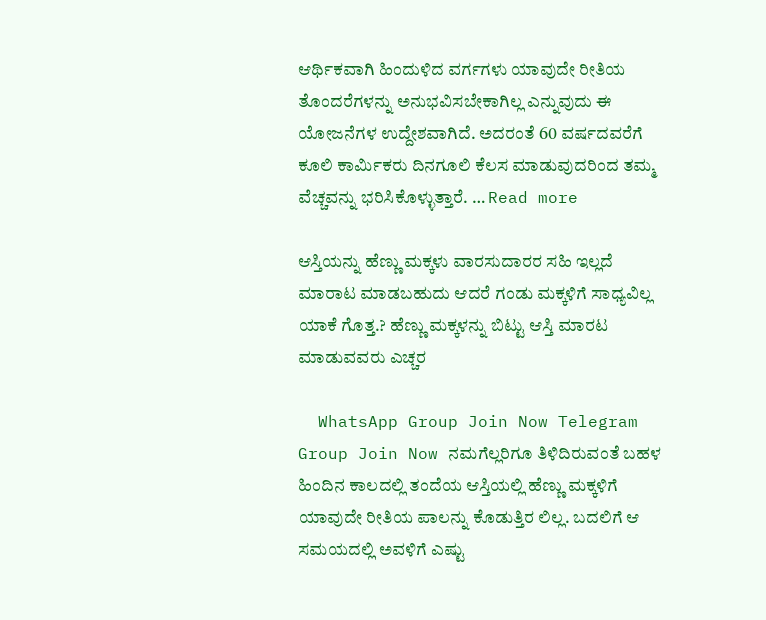ಆರ್ಥಿಕವಾಗಿ ಹಿಂದುಳಿದ ವರ್ಗಗಳು ಯಾವುದೇ ರೀತಿಯ ತೊಂದರೆಗಳನ್ನು ಅನುಭವಿಸಬೇಕಾಗಿಲ್ಲ ಎನ್ನುವುದು ಈ ಯೋಜನೆಗಳ ಉದ್ದೇಶವಾಗಿದೆ. ಅದರಂತೆ 60 ವರ್ಷದವರೆಗೆ ಕೂಲಿ ಕಾರ್ಮಿಕರು ದಿನಗೂಲಿ ಕೆಲಸ ಮಾಡುವುದರಿಂದ ತಮ್ಮ ವೆಚ್ಚವನ್ನು ಭರಿಸಿಕೊಳ್ಳುತ್ತಾರೆ. … Read more

ಆಸ್ತಿಯನ್ನು ಹೆಣ್ಣು ಮಕ್ಕಳು ವಾರಸುದಾರರ ಸಹಿ ಇಲ್ಲದೆ ಮಾರಾಟ ಮಾಡಬಹುದು ಆದರೆ ಗಂಡು ಮಕ್ಕಳಿಗೆ ಸಾಧ್ಯವಿಲ್ಲ ಯಾಕೆ ಗೊತ್ತ.? ಹೆಣ್ಣು ಮಕ್ಕಳನ್ನು ಬಿಟ್ಟು ಆಸ್ತಿ ಮಾರಟ ಮಾಡುವವರು ಎಚ್ಚರ

  WhatsApp Group Join Now Telegram Group Join Now ನಮಗೆಲ್ಲರಿಗೂ ತಿಳಿದಿರುವಂತೆ ಬಹಳ ಹಿಂದಿನ ಕಾಲದಲ್ಲಿ ತಂದೆಯ ಆಸ್ತಿಯಲ್ಲಿ ಹೆಣ್ಣು ಮಕ್ಕಳಿಗೆ ಯಾವುದೇ ರೀತಿಯ ಪಾಲನ್ನು ಕೊಡುತ್ತಿರ ಲಿಲ್ಲ. ಬದಲಿಗೆ ಆ ಸಮಯದಲ್ಲಿ ಅವಳಿಗೆ ಎಷ್ಟು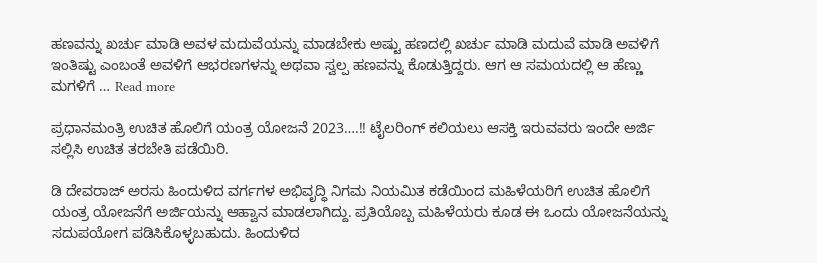ಹಣವನ್ನು ಖರ್ಚು ಮಾಡಿ ಅವಳ ಮದುವೆಯನ್ನು ಮಾಡಬೇಕು ಅಷ್ಟು ಹಣದಲ್ಲಿ ಖರ್ಚು ಮಾಡಿ ಮದುವೆ ಮಾಡಿ ಅವಳಿಗೆ ಇಂತಿಷ್ಟು ಎಂಬಂತೆ ಅವಳಿಗೆ ಆಭರಣಗಳನ್ನು ಅಥವಾ ಸ್ವಲ್ಪ ಹಣವನ್ನು ಕೊಡುತ್ತಿದ್ದರು. ಆಗ ಆ ಸಮಯದಲ್ಲಿ ಆ ಹೆಣ್ಣು ಮಗಳಿಗೆ … Read more

ಪ್ರಧಾನಮಂತ್ರಿ ಉಚಿತ ಹೊಲಿಗೆ ಯಂತ್ರ ಯೋಜನೆ 2023….!! ಟೈಲರಿಂಗ್ ಕಲಿಯಲು ಆಸಕ್ತಿ ಇರುವವರು ಇಂದೇ ಅರ್ಜಿ ಸಲ್ಲಿಸಿ ಉಚಿತ ತರಬೇತಿ ಪಡೆಯಿರಿ.

ಡಿ ದೇವರಾಜ್ ಅರಸು ಹಿಂದುಳಿದ ವರ್ಗಗಳ ಅಭಿವೃದ್ಧಿ ನಿಗಮ ನಿಯಮಿತ ಕಡೆಯಿಂದ ಮಹಿಳೆಯರಿಗೆ ಉಚಿತ ಹೊಲಿಗೆ ಯಂತ್ರ ಯೋಜನೆಗೆ ಅರ್ಜಿಯನ್ನು ಆಹ್ವಾನ ಮಾಡಲಾಗಿದ್ದು. ಪ್ರತಿಯೊಬ್ಬ ಮಹಿಳೆಯರು ಕೂಡ ಈ ಒಂದು ಯೋಜನೆಯನ್ನು ಸದುಪಯೋಗ ಪಡಿಸಿಕೊಳ್ಳಬಹುದು. ಹಿಂದುಳಿದ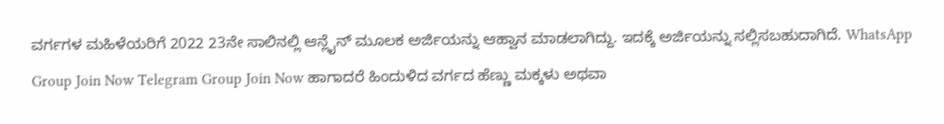ವರ್ಗಗಳ ಮಹಿಳೆಯರಿಗೆ 2022 23ನೇ ಸಾಲಿನಲ್ಲಿ ಆನ್ಲೈನ್ ಮೂಲಕ ಅರ್ಜಿಯನ್ನು ಆಹ್ವಾನ ಮಾಡಲಾಗಿದ್ದು. ಇದಕ್ಕೆ ಅರ್ಜಿಯನ್ನು ಸಲ್ಲಿಸಬಹುದಾಗಿದೆ. WhatsApp Group Join Now Telegram Group Join Now ಹಾಗಾದರೆ ಹಿಂದುಳಿದ ವರ್ಗದ ಹೆಣ್ಣು ಮಕ್ಕಳು ಅಥವಾ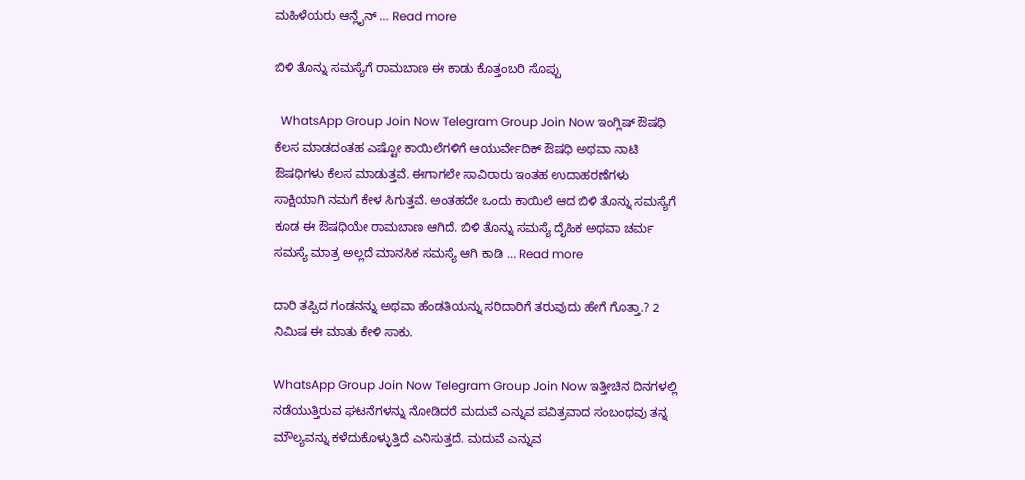ಮಹಿಳೆಯರು ಆನ್ಲೈನ್ … Read more

ಬಿಳಿ ತೊನ್ನು ಸಮಸ್ಯೆಗೆ ರಾಮಬಾಣ ಈ ಕಾಡು ಕೊತ್ತಂಬರಿ ಸೊಪ್ಪು

  WhatsApp Group Join Now Telegram Group Join Now ಇಂಗ್ಲಿಷ್ ಔಷಧಿ ಕೆಲಸ ಮಾಡದಂತಹ ಎಷ್ಟೋ ಕಾಯಿಲೆಗಳಿಗೆ ಆಯುರ್ವೇದಿಕ್ ಔಷಧಿ ಅಥವಾ ನಾಟಿ ಔಷಧಿಗಳು ಕೆಲಸ ಮಾಡುತ್ತವೆ. ಈಗಾಗಲೇ ಸಾವಿರಾರು ಇಂತಹ ಉದಾಹರಣೆಗಳು ಸಾಕ್ಷಿಯಾಗಿ ನಮಗೆ ಕೇಳ ಸಿಗುತ್ತವೆ. ಅಂತಹದೇ ಒಂದು ಕಾಯಿಲೆ ಆದ ಬಿಳಿ ತೊನ್ನು ಸಮಸ್ಯೆಗೆ ಕೂಡ ಈ ಔಷಧಿಯೇ ರಾಮಬಾಣ ಆಗಿದೆ. ಬಿಳಿ ತೊನ್ನು ಸಮಸ್ಯೆ ದೈಹಿಕ ಅಥವಾ ಚರ್ಮ ಸಮಸ್ಯೆ ಮಾತ್ರ ಅಲ್ಲದೆ ಮಾನಸಿಕ ಸಮಸ್ಯೆ ಆಗಿ ಕಾಡಿ … Read more

ದಾರಿ ತಪ್ಪಿದ ಗಂಡನನ್ನು ಅಥವಾ ಹೆಂಡತಿಯನ್ನು ಸರಿದಾರಿಗೆ ತರುವುದು ಹೇಗೆ ಗೊತ್ತಾ.? 2 ನಿಮಿಷ ಈ ಮಾತು ಕೇಳಿ ಸಾಕು.

WhatsApp Group Join Now Telegram Group Join Now ಇತ್ತೀಚಿನ ದಿನಗಳಲ್ಲಿ ನಡೆಯುತ್ತಿರುವ ಘಟನೆಗಳನ್ನು ನೋಡಿದರೆ ಮದುವೆ ಎನ್ನುವ ಪವಿತ್ರವಾದ ಸಂಬಂಧವು ತನ್ನ ಮೌಲ್ಯವನ್ನು ಕಳೆದುಕೊಳ್ಳುತ್ತಿದೆ ಎನಿಸುತ್ತದೆ. ಮದುವೆ ಎನ್ನುವ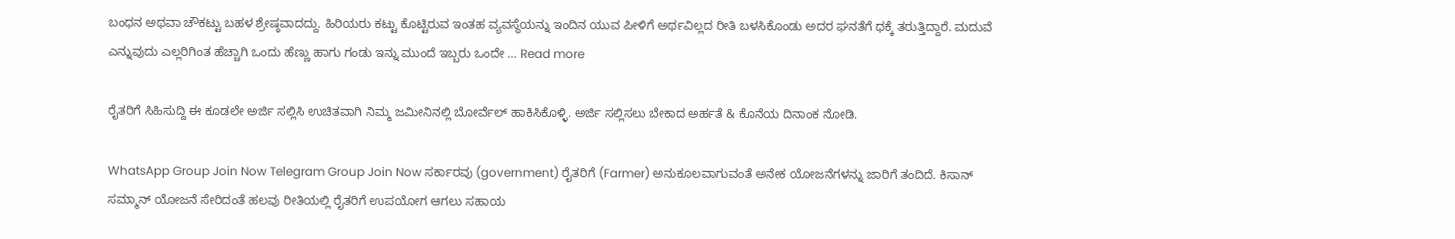ಬಂಧನ ಅಥವಾ ಚೌಕಟ್ಟು ಬಹಳ ಶ್ರೇಷ್ಠವಾದದ್ದು. ಹಿರಿಯರು ಕಟ್ಟು ಕೊಟ್ಟಿರುವ ಇಂತಹ ವ್ಯವಸ್ಥೆಯನ್ನು ಇಂದಿನ ಯುವ ಪೀಳಿಗೆ ಅರ್ಥವಿಲ್ಲದ ರೀತಿ ಬಳಸಿಕೊಂಡು ಅದರ ಘನತೆಗೆ ಧಕ್ಕೆ ತರುತ್ತಿದ್ದಾರೆ. ಮದುವೆ ಎನ್ನುವುದು ಎಲ್ಲರಿಗಿಂತ ಹೆಚ್ಚಾಗಿ ಒಂದು ಹೆಣ್ಣು ಹಾಗು ಗಂಡು ಇನ್ನು ಮುಂದೆ ಇಬ್ಬರು ಒಂದೇ … Read more

ರೈತರಿಗೆ ಸಿಹಿಸುದ್ದಿ ಈ ಕೂಡಲೇ ಅರ್ಜಿ ಸಲ್ಲಿಸಿ ಉಚಿತವಾಗಿ ನಿಮ್ಮ ಜಮೀನಿನಲ್ಲಿ ಬೋರ್ವೆಲ್ ಹಾಕಿಸಿಕೊಳ್ಳಿ. ಅರ್ಜಿ ಸಲ್ಲಿಸಲು ಬೇಕಾದ ಅರ್ಹತೆ & ಕೊನೆಯ ದಿನಾಂಕ ನೋಡಿ.

WhatsApp Group Join Now Telegram Group Join Now ಸರ್ಕಾರವು (government) ರೈತರಿಗೆ (Farmer) ಅನುಕೂಲವಾಗುವಂತೆ ಅನೇಕ ಯೋಜನೆಗಳನ್ನು ಜಾರಿಗೆ ತಂದಿದೆ. ಕಿಸಾನ್ ಸಮ್ಮಾನ್ ಯೋಜನೆ ಸೇರಿದಂತೆ ಹಲವು ರೀತಿಯಲ್ಲಿ ರೈತರಿಗೆ ಉಪಯೋಗ ಆಗಲು ಸಹಾಯ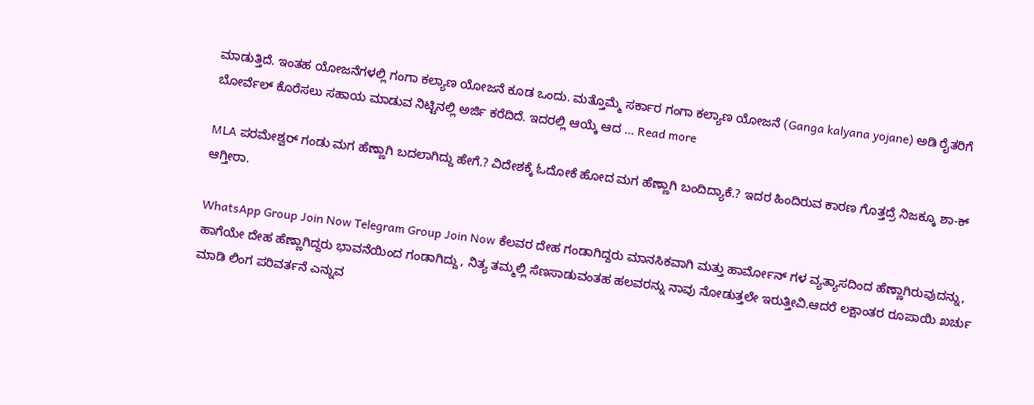ಮಾಡುತ್ತಿದೆ. ಇಂತಹ ಯೋಜನೆಗಳಲ್ಲಿ ಗಂಗಾ ಕಲ್ಯಾಣ ಯೋಜನೆ ಕೂಡ ಒಂದು. ಮತ್ತೊಮ್ಮೆ ಸರ್ಕಾರ ಗಂಗಾ ಕಲ್ಯಾಣ ಯೋಜನೆ (Ganga kalyana yojane) ಅಡಿ ರೈತರಿಗೆ ಬೋರ್ವೆಲ್ ಕೊರೆಸಲು ಸಹಾಯ ಮಾಡುವ ನಿಟ್ಟಿನಲ್ಲಿ ಅರ್ಜಿ ಕರೆದಿದೆ. ಇದರಲ್ಲಿ ಆಯ್ಕೆ ಆದ … Read more

MLA ಪರಮೇಶ್ವರ್ ಗಂಡು ಮಗ ಹೆಣ್ಣಾಗಿ ಬದಲಾಗಿದ್ದು ಹೇಗೆ.? ವಿದೇಶಕ್ಕೆ ಓದೋಕೆ ಹೋದ ಮಗ ಹೆಣ್ಣಾಗಿ ಬಂದಿದ್ಯಾಕೆ.? ಇದರ ಹಿಂದಿರುವ ಕಾರಣ ಗೊತ್ತದ್ರೆ ನಿಜಕ್ಕೂ ಶಾ-ಕ್ ಆಗ್ತೀರಾ.

WhatsApp Group Join Now Telegram Group Join Now ಕೆಲವರ ದೇಹ ಗಂಡಾಗಿದ್ದರು ಮಾನಸಿಕವಾಗಿ ಮತ್ತು ಹಾರ್ಮೋನ್ ಗಳ ವ್ಯತ್ಯಾಸದಿಂದ ಹೆಣ್ಣಾಗಿರುವುದನ್ನು, ಹಾಗೆಯೇ ದೇಹ ಹೆಣ್ಣಾಗಿದ್ದರು ಭಾವನೆಯಿಂದ ಗಂಡಾಗಿದ್ದು, ನಿತ್ಯ ತಮ್ಮಲ್ಲಿ ಸೆಣಸಾಡುವಂತಹ ಹಲವರನ್ನು ನಾವು ನೋಡುತ್ತಲೇ ಇರುತ್ತೀವಿ.ಆದರೆ ಲಕ್ಷಾಂತರ ರೂಪಾಯಿ ಖರ್ಚು ಮಾಡಿ ಲಿಂಗ ಪರಿವರ್ತನೆ ಎನ್ನುವ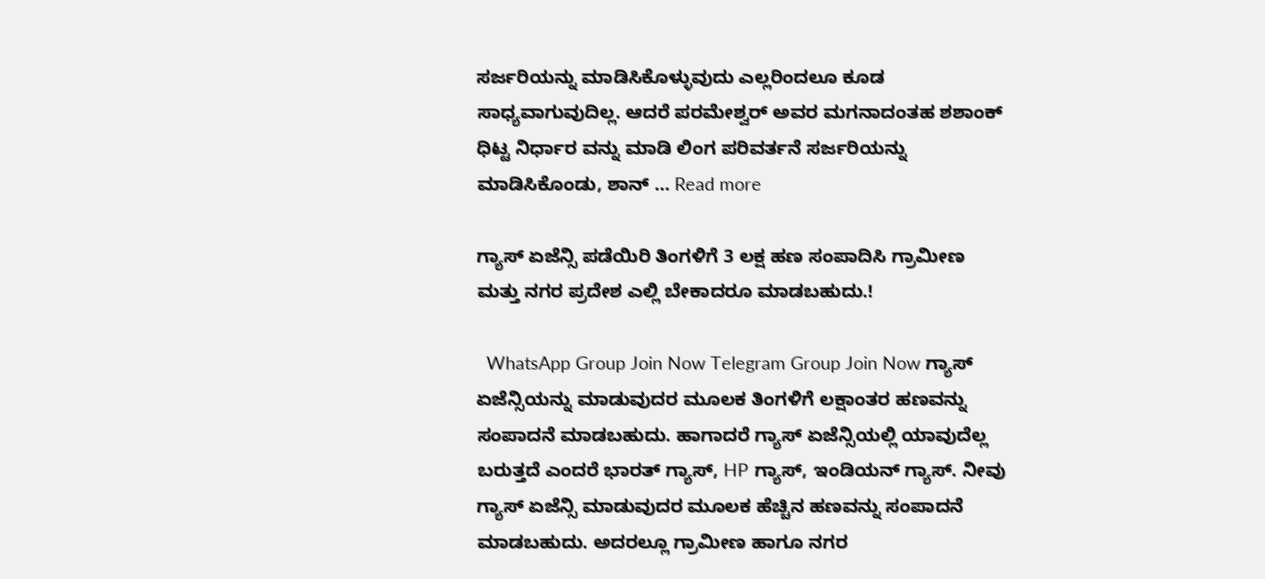ಸರ್ಜರಿಯನ್ನು ಮಾಡಿಸಿಕೊಳ್ಳುವುದು ಎಲ್ಲರಿಂದಲೂ ಕೂಡ ಸಾಧ್ಯವಾಗುವುದಿಲ್ಲ. ಆದರೆ ಪರಮೇಶ್ವರ್ ಅವರ ಮಗನಾದಂತಹ ಶಶಾಂಕ್ ಧಿಟ್ಟ ನಿರ್ಧಾರ ವನ್ನು ಮಾಡಿ ಲಿಂಗ ಪರಿವರ್ತನೆ ಸರ್ಜರಿಯನ್ನು ಮಾಡಿಸಿಕೊಂಡು, ಶಾನ್ … Read more

ಗ್ಯಾಸ್ ಏಜೆನ್ಸಿ ಪಡೆಯಿರಿ ತಿಂಗಳಿಗೆ 3 ಲಕ್ಷ ಹಣ ಸಂಪಾದಿಸಿ ಗ್ರಾಮೀಣ ಮತ್ತು ನಗರ ಪ್ರದೇಶ ಎಲ್ಲಿ ಬೇಕಾದರೂ ಮಾಡಬಹುದು.!

  WhatsApp Group Join Now Telegram Group Join Now ಗ್ಯಾಸ್ ಏಜೆನ್ಸಿಯನ್ನು ಮಾಡುವುದರ ಮೂಲಕ ತಿಂಗಳಿಗೆ ಲಕ್ಷಾಂತರ ಹಣವನ್ನು ಸಂಪಾದನೆ ಮಾಡಬಹುದು. ಹಾಗಾದರೆ ಗ್ಯಾಸ್ ಏಜೆನ್ಸಿಯಲ್ಲಿ ಯಾವುದೆಲ್ಲ ಬರುತ್ತದೆ ಎಂದರೆ ಭಾರತ್ ಗ್ಯಾಸ್, HP ಗ್ಯಾಸ್, ಇಂಡಿಯನ್ ಗ್ಯಾಸ್. ನೀವು ಗ್ಯಾಸ್ ಏಜೆನ್ಸಿ ಮಾಡುವುದರ ಮೂಲಕ ಹೆಚ್ಚಿನ ಹಣವನ್ನು ಸಂಪಾದನೆ ಮಾಡಬಹುದು. ಅದರಲ್ಲೂ ಗ್ರಾಮೀಣ ಹಾಗೂ ನಗರ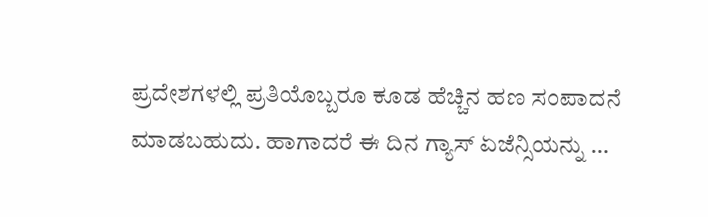ಪ್ರದೇಶಗಳಲ್ಲಿ ಪ್ರತಿಯೊಬ್ಬರೂ ಕೂಡ ಹೆಚ್ಚಿನ ಹಣ ಸಂಪಾದನೆ ಮಾಡಬಹುದು. ಹಾಗಾದರೆ ಈ ದಿನ ಗ್ಯಾಸ್ ಏಜೆನ್ಸಿಯನ್ನು …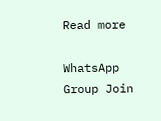Read more

WhatsApp Group Join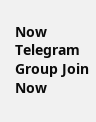Now
Telegram Group Join Now